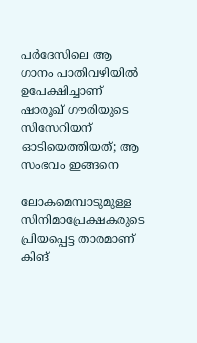പര്‍ദേസിലെ ആ ഗാനം പാതിവഴിയില്‍ ഉപേക്ഷിച്ചാണ് ഷാരൂഖ് ഗൗരിയുടെ സിസേറിയന് ഓടിയെത്തിയത്; ആ സംഭവം ഇങ്ങനെ

ലോകമെമ്പാടുമുള്ള സിനിമാപ്രേക്ഷകരുടെ പ്രിയപ്പെട്ട താരമാണ് കിങ്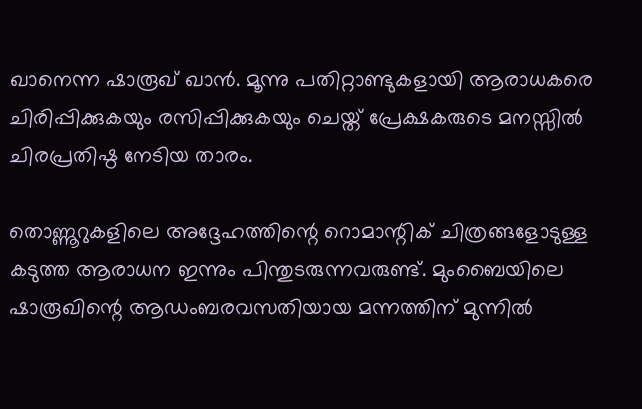ഖാനെന്ന ഷാരൂഖ് ഖാന്‍. മൂന്നു പതിറ്റാണ്ടുകളായി ആരാധകരെ ചിരിപ്പിക്കുകയും രസിപ്പിക്കുകയും ചെയ്ത് പ്രേക്ഷകരുടെ മനസ്സില്‍ ചിരപ്രതിഷ്ഠ നേടിയ താരം.

തൊണ്ണൂറുകളിലെ അദ്ദേഹത്തിന്റെ റൊമാന്റിക് ചിത്രങ്ങളോടുള്ള കടുത്ത ആരാധന ഇന്നും പിന്തുടരുന്നവരുണ്ട്. മുംബൈയിലെ ഷാരൂഖിന്റെ ആഡംബരവസതിയായ മന്നത്തിന് മുന്നില്‍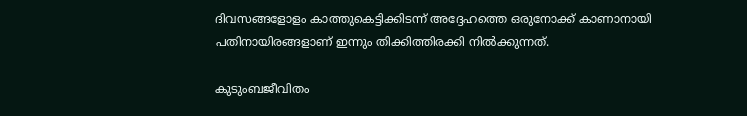ദിവസങ്ങളോളം കാത്തുകെട്ടിക്കിടന്ന് അദ്ദേഹത്തെ ഒരുനോക്ക് കാണാനായി പതിനായിരങ്ങളാണ് ഇന്നും തിക്കിത്തിരക്കി നില്‍ക്കുന്നത്.

കുടുംബജീവിതം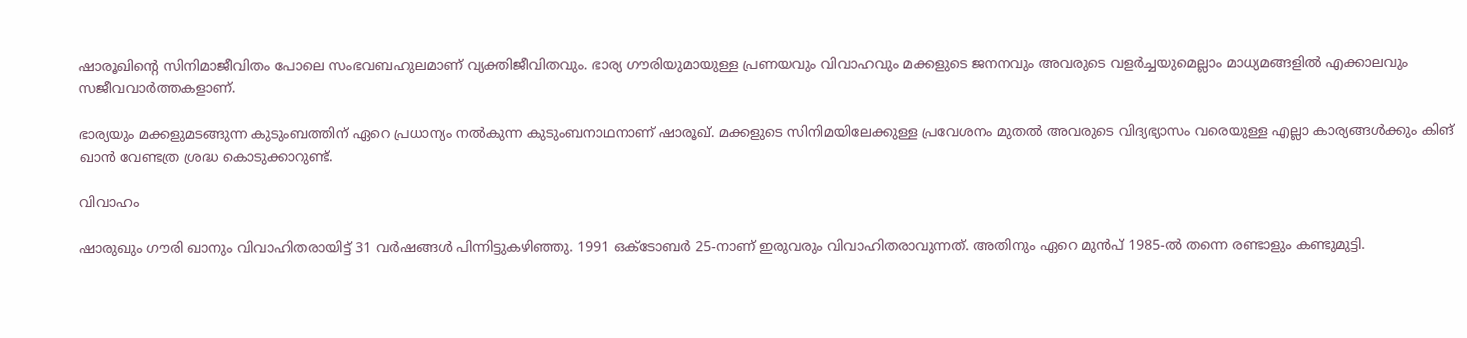ഷാരൂഖിന്റെ സിനിമാജീവിതം പോലെ സംഭവബഹുലമാണ് വ്യക്തിജീവിതവും. ഭാര്യ ഗൗരിയുമായുള്ള പ്രണയവും വിവാഹവും മക്കളുടെ ജനനവും അവരുടെ വളര്‍ച്ചയുമെല്ലാം മാധ്യമങ്ങളില്‍ എക്കാലവും സജീവവാര്‍ത്തകളാണ്.

ഭാര്യയും മക്കളുമടങ്ങുന്ന കുടുംബത്തിന് ഏറെ പ്രധാന്യം നല്‍കുന്ന കുടുംബനാഥനാണ് ഷാരൂഖ്. മക്കളുടെ സിനിമയിലേക്കുള്ള പ്രവേശനം മുതല്‍ അവരുടെ വിദ്യഭ്യാസം വരെയുള്ള എല്ലാ കാര്യങ്ങള്‍ക്കും കിങ് ഖാന്‍ വേണ്ടത്ര ശ്രദ്ധ കൊടുക്കാറുണ്ട്.

വിവാഹം

ഷാരുഖും ഗൗരി ഖാനും വിവാഹിതരായിട്ട് 31 വര്‍ഷങ്ങള്‍ പിന്നിട്ടുകഴിഞ്ഞു. 1991 ഒക്ടോബര്‍ 25-നാണ് ഇരുവരും വിവാഹിതരാവുന്നത്. അതിനും ഏറെ മുന്‍പ് 1985-ല്‍ തന്നെ രണ്ടാളും കണ്ടുമുട്ടി.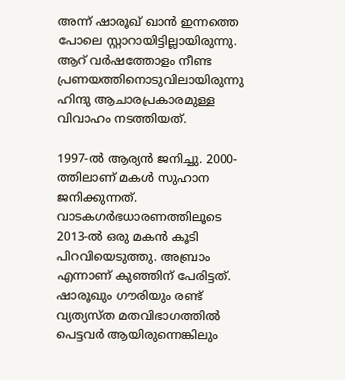അന്ന് ഷാരൂഖ് ഖാന്‍ ഇന്നത്തെ പോലെ സ്റ്റാറായിട്ടില്ലായിരുന്നു. ആറ് വര്‍ഷത്തോളം നീണ്ട പ്രണയത്തിനൊടുവിലായിരുന്നു ഹിന്ദു ആചാരപ്രകാരമുള്ള വിവാഹം നടത്തിയത്.

1997-ല്‍ ആര്യന്‍ ജനിച്ചു. 2000-ത്തിലാണ് മകള്‍ സുഹാന ജനിക്കുന്നത്. വാടകഗര്‍ഭധാരണത്തിലൂടെ 2013-ല്‍ ഒരു മകന്‍ കൂടി പിറവിയെടുത്തു. അബ്രാം എന്നാണ് കുഞ്ഞിന് പേരിട്ടത്. ഷാരൂഖും ഗൗരിയും രണ്ട് വ്യത്യസ്ത മതവിഭാഗത്തില്‍ പെട്ടവര്‍ ആയിരുന്നെങ്കിലും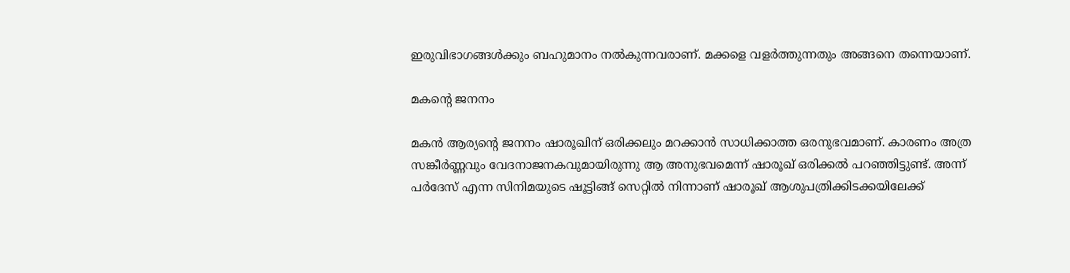ഇരുവിഭാഗങ്ങള്‍ക്കും ബഹുമാനം നല്‍കുന്നവരാണ്. മക്കളെ വളര്‍ത്തുന്നതും അങ്ങനെ തന്നെയാണ്.

മകന്റെ ജനനം

മകന്‍ ആര്യന്റെ ജനനം ഷാരൂഖിന് ഒരിക്കലും മറക്കാന്‍ സാധിക്കാത്ത ഒരനുഭവമാണ്. കാരണം അത്ര സങ്കീര്‍ണ്ണവും വേദനാജനകവുമായിരുന്നു ആ അനുഭവമെന്ന് ഷാരൂഖ് ഒരിക്കല്‍ പറഞ്ഞിട്ടുണ്ട്. അന്ന് പര്‍ദേസ് എന്ന സിനിമയുടെ ഷൂട്ടിങ്ങ് സെറ്റില്‍ നിന്നാണ് ഷാരൂഖ് ആശുപത്രിക്കിടക്കയിലേക്ക്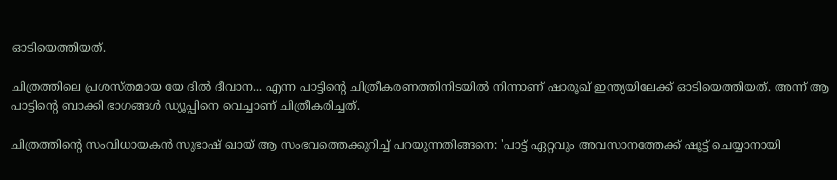ഓടിയെത്തിയത്.

ചിത്രത്തിലെ പ്രശസ്തമായ യേ ദില്‍ ദീവാന... എന്ന പാട്ടിന്റെ ചിത്രീകരണത്തിനിടയില്‍ നിന്നാണ് ഷാരൂഖ് ഇന്ത്യയിലേക്ക് ഓടിയെത്തിയത്. അന്ന് ആ പാട്ടിന്റെ ബാക്കി ഭാഗങ്ങള്‍ ഡ്യൂപ്പിനെ വെച്ചാണ് ചിത്രീകരിച്ചത്.

ചിത്രത്തിന്റെ സംവിധായകന്‍ സുഭാഷ് ഖായ് ആ സംഭവത്തെക്കുറിച്ച് പറയുന്നതിങ്ങനെ: 'പാട്ട് ഏറ്റവും അവസാനത്തേക്ക് ഷൂട്ട് ചെയ്യാനായി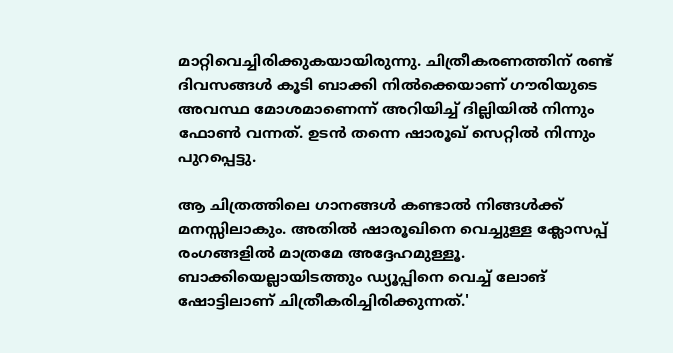മാറ്റിവെച്ചിരിക്കുകയായിരുന്നു. ചിത്രീകരണത്തിന് രണ്ട് ദിവസങ്ങള്‍ കൂടി ബാക്കി നില്‍ക്കെയാണ് ഗൗരിയുടെ അവസ്ഥ മോശമാണെന്ന് അറിയിച്ച് ദില്ലിയില്‍ നിന്നും ഫോണ്‍ വന്നത്. ഉടന്‍ തന്നെ ഷാരൂഖ് സെറ്റില്‍ നിന്നും പുറപ്പെട്ടു.

ആ ചിത്രത്തിലെ ഗാനങ്ങള്‍ കണ്ടാല്‍ നിങ്ങള്‍ക്ക് മനസ്സിലാകും. അതില്‍ ഷാരൂഖിനെ വെച്ചുള്ള ക്ലോസപ്പ് രംഗങ്ങളില്‍ മാത്രമേ അദ്ദേഹമുള്ളൂ. ബാക്കിയെല്ലായിടത്തും ഡ്യൂപ്പിനെ വെച്ച് ലോങ് ഷോട്ടിലാണ് ചിത്രീകരിച്ചിരിക്കുന്നത്.'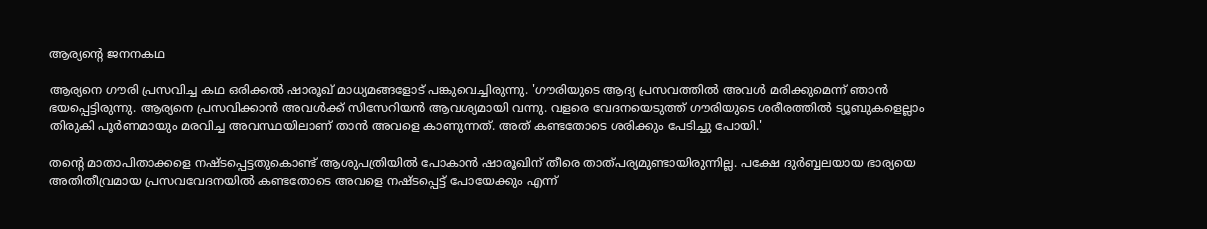ആര്യന്റെ ജനനകഥ

ആര്യനെ ഗൗരി പ്രസവിച്ച കഥ ഒരിക്കല്‍ ഷാരൂഖ് മാധ്യമങ്ങളോട് പങ്കുവെച്ചിരുന്നു. 'ഗൗരിയുടെ ആദ്യ പ്രസവത്തില്‍ അവള്‍ മരിക്കുമെന്ന് ഞാന്‍ ഭയപ്പെട്ടിരുന്നു. ആര്യനെ പ്രസവിക്കാന്‍ അവള്‍ക്ക് സിസേറിയന്‍ ആവശ്യമായി വന്നു. വളരെ വേദനയെടുത്ത് ഗൗരിയുടെ ശരീരത്തില്‍ ട്യൂബുകളെല്ലാം തിരുകി പൂര്‍ണമായും മരവിച്ച അവസ്ഥയിലാണ് താന്‍ അവളെ കാണുന്നത്. അത് കണ്ടതോടെ ശരിക്കും പേടിച്ചു പോയി.'

തന്റെ മാതാപിതാക്കളെ നഷ്ടപ്പെട്ടതുകൊണ്ട് ആശുപത്രിയില്‍ പോകാന്‍ ഷാരൂഖിന് തീരെ താത്പര്യമുണ്ടായിരുന്നില്ല. പക്ഷേ ദുര്‍ബ്ബലയായ ഭാര്യയെ അതിതീവ്രമായ പ്രസവവേദനയില്‍ കണ്ടതോടെ അവളെ നഷ്ടപ്പെട്ട് പോയേക്കും എന്ന്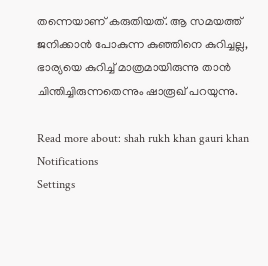തന്നെയാണ് കരുതിയത്. ആ സമയത്ത് ജനിക്കാന്‍ പോകുന്ന കുഞ്ഞിനെ കുറിച്ചല്ല, ഭാര്യയെ കുറിച്ച് മാത്രമായിരുന്നു താന്‍ ചിന്തിച്ചിരുന്നതെന്നും ഷാരൂഖ് പറയുന്നു.

Read more about: shah rukh khan gauri khan
Notifications
Settings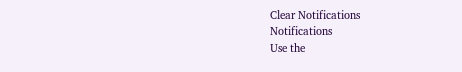Clear Notifications
Notifications
Use the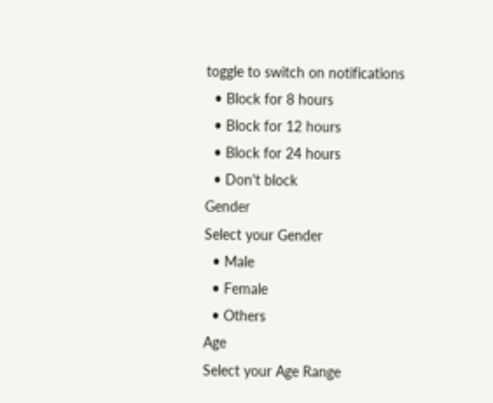toggle to switch on notifications
  • Block for 8 hours
  • Block for 12 hours
  • Block for 24 hours
  • Don't block
Gender
Select your Gender
  • Male
  • Female
  • Others
Age
Select your Age Range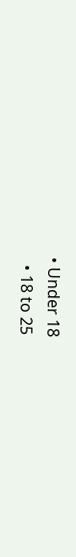• Under 18
  • 18 to 25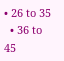• 26 to 35
  • 36 to 45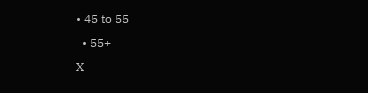• 45 to 55
  • 55+
X